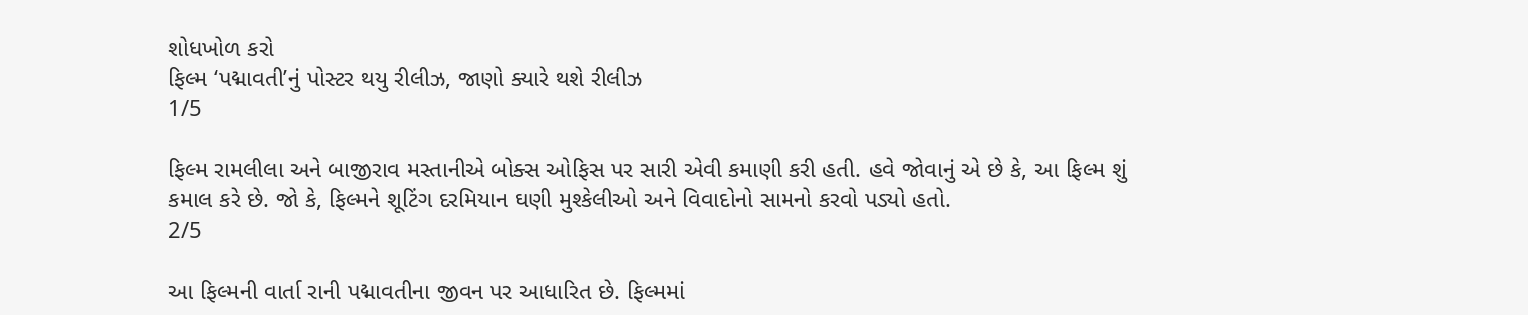શોધખોળ કરો
ફિલ્મ ‘પદ્માવતી’નું પોસ્ટર થયુ રીલીઝ, જાણો ક્યારે થશે રીલીઝ
1/5

ફિલ્મ રામલીલા અને બાજીરાવ મસ્તાનીએ બોક્સ ઓફિસ પર સારી એવી કમાણી કરી હતી. હવે જોવાનું એ છે કે, આ ફિલ્મ શું કમાલ કરે છે. જો કે, ફિલ્મને શૂટિંગ દરમિયાન ઘણી મુશ્કેલીઓ અને વિવાદોનો સામનો કરવો પડ્યો હતો.
2/5

આ ફિલ્મની વાર્તા રાની પદ્માવતીના જીવન પર આધારિત છે. ફિલ્મમાં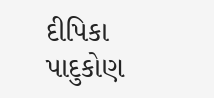દીપિકા પાદુકોણ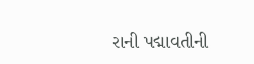રાની પદ્માવતીની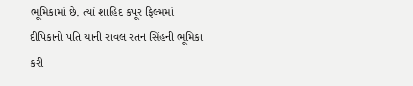ભૂમિકામાં છે. ત્યાં શાહિદ કપૂર ફિલ્મમાં દીપિકાનો પતિ યાની રાવલ રતન સિંહની ભૂમિકા કરી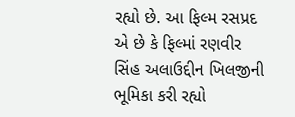રહ્યો છે. આ ફિલ્મ રસપ્રદ એ છે કે ફિલ્માં રણવીર સિંહ અલાઉદ્દીન ખિલજીની ભૂમિકા કરી રહ્યો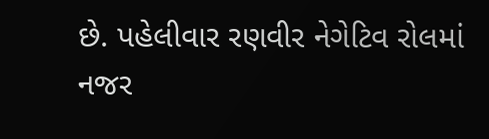છે. પહેલીવાર રણવીર નેગેટિવ રોલમાં નજર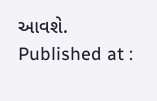આવશે.
Published at :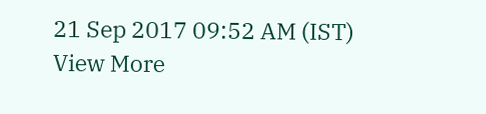21 Sep 2017 09:52 AM (IST)
View More